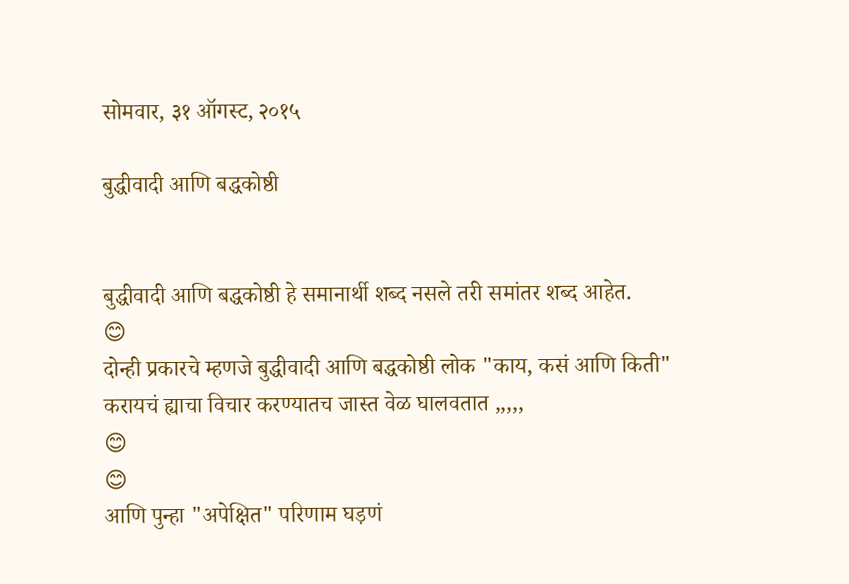सोमवार, ३१ ऑगस्ट, २०१५

बुद्धीवादी आणि बद्धकोष्ठी


बुद्धीवादी आणि बद्धकोष्ठी हे समानार्थी शब्द नसले तरी समांतर शब्द आहेत.
😊
दोन्ही प्रकारचे म्हणजे बुद्धीवादी आणि बद्धकोष्ठी लोक "काय, कसं आणि किती" करायचं ह्याचा विचार करण्यातच जास्त वेळ घालवतात ,,,,,
😊
😊
आणि पुन्हा "अपेक्षित" परिणाम घड़णं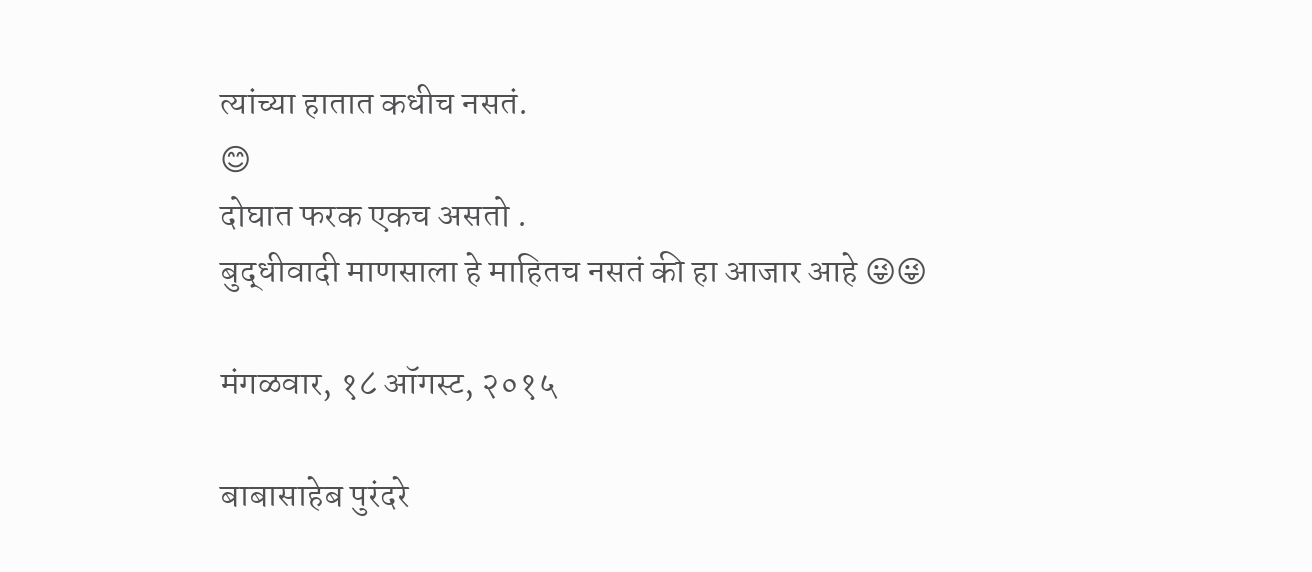त्यांच्या हातात कधीच नसतं.
😊
दोघात फरक एकच असतो .
बुद्धीवादी माणसाला हे माहितच नसतं की हा आजार आहे 😜😜

मंगळवार, १८ ऑगस्ट, २०१५

बाबासाहेब पुरंदरे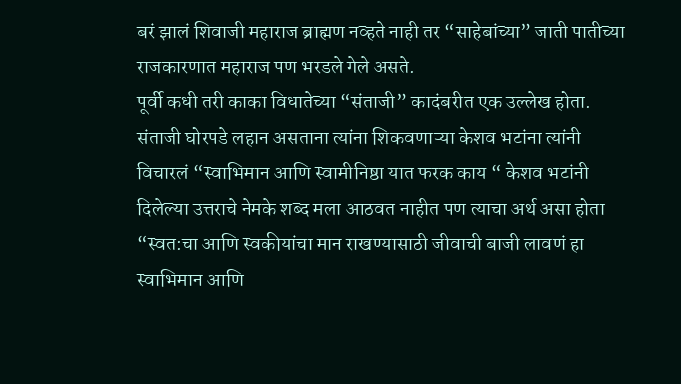बरं झालं शिवाजी महाराज ब्राह्मण नव्हते नाही तर “साहेबांच्या” जाती पातीच्या राजकारणात महाराज पण भरडले गेले असते.
पूर्वी कधी तरी काका विधातेच्या “संताजी” कादंबरीत एक उल्लेख होता. संताजी घोरपडे लहान असताना त्यांना शिकवणाऱ्या केशव भटांना त्यांनी विचारलं “स्वाभिमान आणि स्वामीनिष्ठा यात फरक काय “ केशव भटांनी दिलेल्या उत्तराचे नेमके शब्द मला आठवत नाहीत पण त्याचा अर्थ असा होता “स्वत:चा आणि स्वकीयांचा मान राखण्यासाठी जीवाची बाजी लावणं हा स्वाभिमान आणि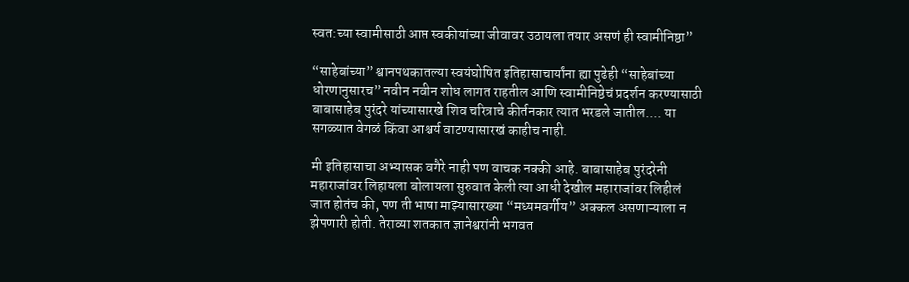स्वत:च्या स्वामीसाठी आप्त स्वकीयांच्या जीवावर उठायला तयार असणं ही स्वामीनिष्ठा”

“साहेबांच्या” श्वानपथकातल्या स्वयंघोषित इतिहासाचार्यांना ह्या पुढेही “साहेबांच्या धोरणानुसारच” नवीन नवीन शोध लागत राहतील आणि स्वामीनिष्ठेचं प्रदर्शन करण्यासाठी बाबासाहेब पुरंदरे यांच्यासारखे शिव चरित्राचे कीर्तनकार त्यात भरडले जातील.... या सगळ्यात वेगळं किंवा आश्चर्य वाटण्यासारखं काहीच नाही.

मी इतिहासाचा अभ्यासक वगैरे नाही पण वाचक नक्की आहे. बाबासाहेब पुरंदरेनी महाराजांवर लिहायला बोलायला सुरुवात केली त्या आधी देखील महाराजांवर लिहीलं जात होतंच की, पण ती भाषा माझ्यासारख्या “मध्यमवर्गीय” अक्कल असणाऱ्याला न झेपणारी होती. तेराव्या शतकात ज्ञानेश्वरांनी भगवत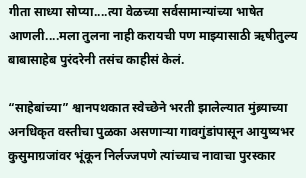गीता साध्या सोप्या....त्या वेळच्या सर्वसामान्यांच्या भाषेत आणली....मला तुलना नाही करायची पण माझ्यासाठी ऋषीतुल्य बाबासाहेब पुरंदरेनी तसंच काहीसं केलं.

“साहेबांच्या” श्वानपथकात स्वेच्छेने भरती झालेल्यात मुंब्र्याच्या अनधिकृत वस्तीचा पुळका असणाऱ्या गावगुंडांपासून आयुष्यभर कुसुमाग्रजांवर भूंकून निर्लज्जपणे त्यांच्याच नावाचा पुरस्कार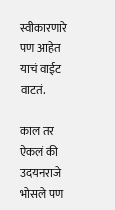स्वीकारणारे पण आहेत याचं वाईट वाटतं.

काल तर ऐकलं की उदयनराजे भोसले पण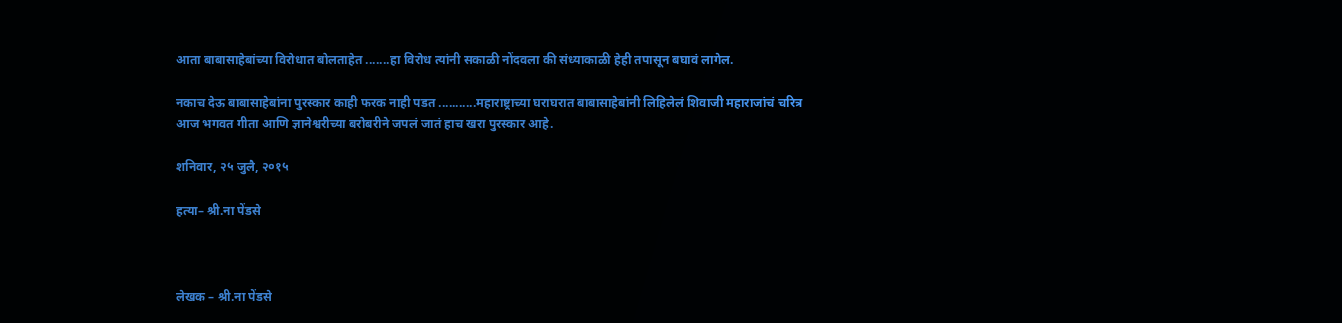आता बाबासाहेबांच्या विरोधात बोलताहेत .......हा विरोध त्यांनी सकाळी नोंदवला की संध्याकाळी हेही तपासून बघावं लागेल.

नकाच देऊ बाबासाहेबांना पुरस्कार काही फरक नाही पडत ...........महाराष्ट्राच्या घराघरात बाबासाहेबांनी लिहिलेलं शिवाजी महाराजांचं चरित्र आज भगवत गीता आणि ज्ञानेश्वरीच्या बरोबरीने जपलं जातं हाच खरा पुरस्कार आहे.

शनिवार, २५ जुलै, २०१५

हत्या– श्री.ना पेंडसे



लेखक – श्री.ना पेंडसे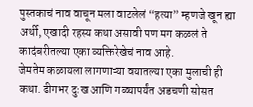पुस्तकाचं नाव वाचून मला वाटलेलं “हत्या” म्हणजे खून ह्या अर्थी, एखादी रहस्य कथा असावी पण मग कळलं ते कादंबरीतल्या एका व्यक्तिरेखेचं नाव आहे.
जेमतेम कळायला लागणाऱ्या वयातल्या एका मुलाची ही कथा. ढीगभर दुःख आणि गळ्यापर्यंत अडचणी सोसत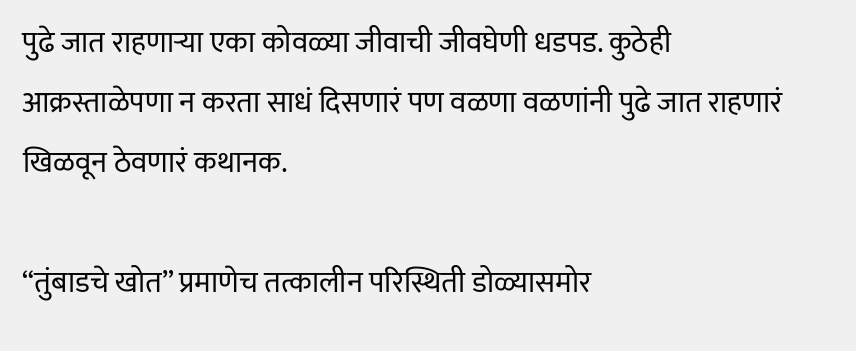पुढे जात राहणाऱ्या एका कोवळ्या जीवाची जीवघेणी धडपड. कुठेही आक्रस्ताळेपणा न करता साधं दिसणारं पण वळणा वळणांनी पुढे जात राहणारं खिळवून ठेवणारं कथानक.

“तुंबाडचे खोत” प्रमाणेच तत्कालीन परिस्थिती डोळ्यासमोर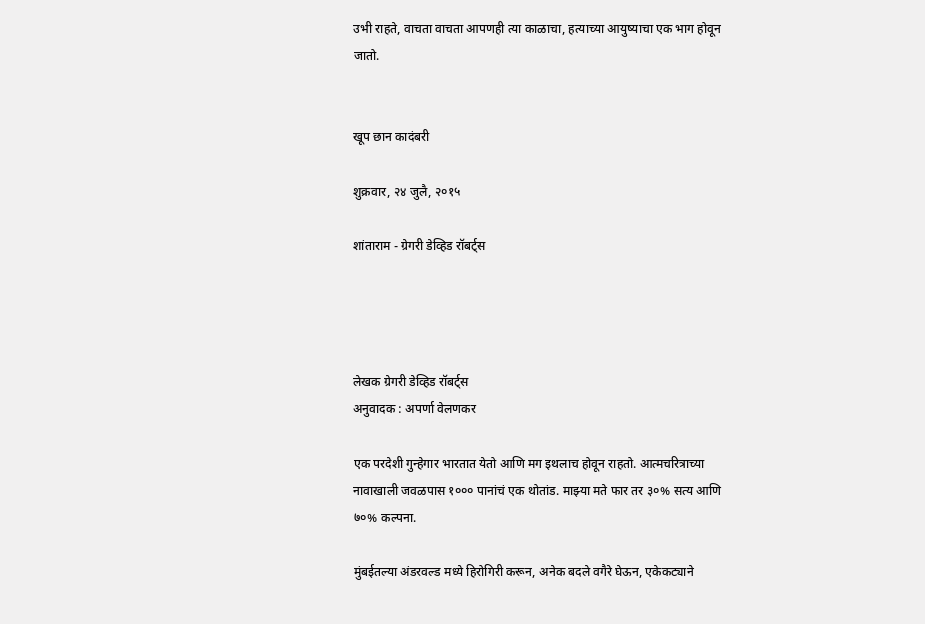उभी राहते, वाचता वाचता आपणही त्या काळाचा, हत्याच्या आयुष्याचा एक भाग होवून जातो.


खूप छान कादंबरी

शुक्रवार, २४ जुलै, २०१५

शांताराम - ग्रेगरी डेव्हिड रॉबर्ट्स




लेखक ग्रेगरी डेव्हिड रॉबर्ट्स
अनुवादक : अपर्णा वेलणकर

एक परदेशी गुन्हेगार भारतात येतो आणि मग इथलाच होवून राहतो. आत्मचरित्राच्या नावाखाली जवळपास १००० पानांचं एक थोतांड. माझ्या मते फार तर ३०% सत्य आणि ७०% कल्पना.

मुंबईतल्या अंडरवल्ड मध्ये हिरोगिरी करून, अनेक बदले वगैरे घेऊन, एकेकट्याने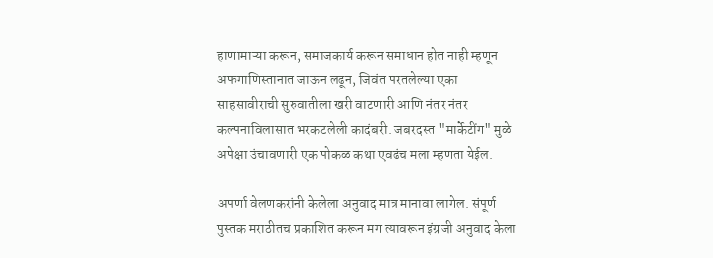हाणामाऱ्या करून, समाजकार्य करून समाधान होत नाही म्हणून अफगाणिस्तानात जाऊन लढून, जिवंत परतलेल्या एका साहसावीराची सुरुवातीला खरी वाटणारी आणि नंतर नंतर कल्पनाविलासात भरकटलेली कादंबरी. जबरदस्त "मार्केटींग" मुळे अपेक्षा उंचावणारी एक पोकळ कथा एवढंच मला म्हणता येईल.

अपर्णा वेलणकरांनी केलेला अनुवाद मात्र मानावा लागेल. संपूर्ण पुस्तक मराठीतच प्रकाशित करून मग त्यावरून इंग्रजी अनुवाद केला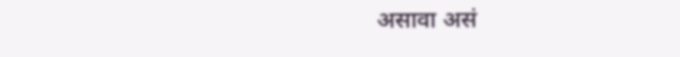असावा असं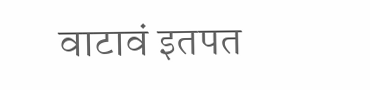वाटावं इतपत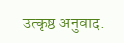उत्कृष्ठ अनुवाद.